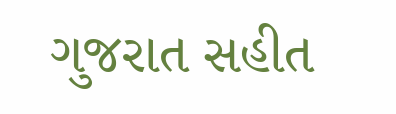ગુજરાત સહીત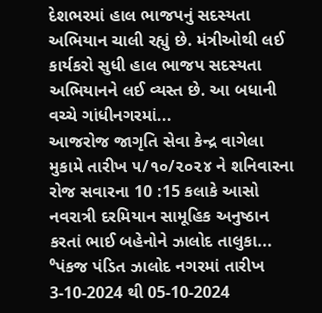દેશભરમાં હાલ ભાજપનું સદસ્યતા અભિયાન ચાલી રહ્યું છે. મંત્રીઓથી લઈ કાર્યકરો સુધી હાલ ભાજપ સદસ્યતા અભિયાનને લઈ વ્યસ્ત છે. આ બધાની વચ્ચે ગાંધીનગરમાં...
આજરોજ જાગૃતિ સેવા કેન્દ્ર વાગેલા મુકામે તારીખ ૫/૧૦/૨૦૨૪ ને શનિવારના રોજ સવારના 10 :15 કલાકે આસો નવરાત્રી દરમિયાન સામૂહિક અનુષ્ઠાન કરતાં ભાઈ બહેનોને ઝાલોદ તાલુકા...
⁰પંકજ પંડિત ઝાલોદ નગરમાં તારીખ 3-10-2024 થી 05-10-2024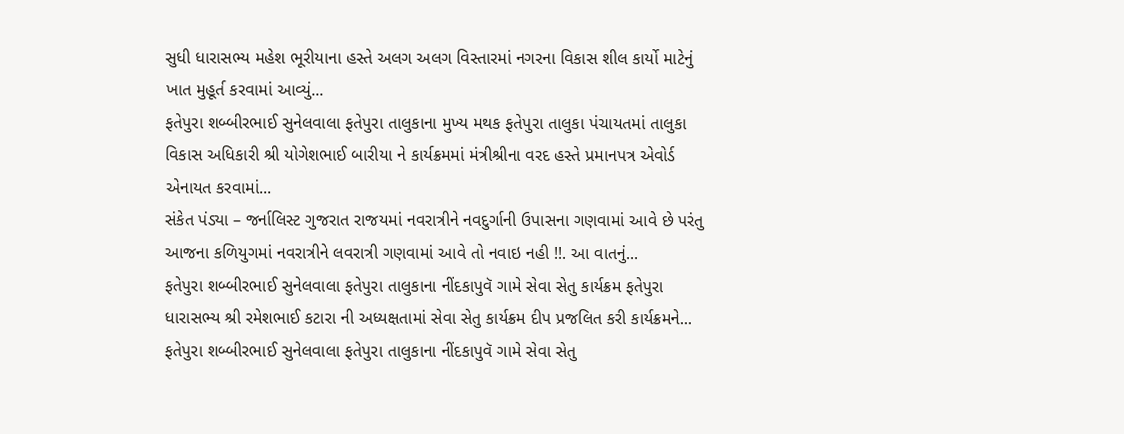સુધી ધારાસભ્ય મહેશ ભૂરીયાના હસ્તે અલગ અલગ વિસ્તારમાં નગરના વિકાસ શીલ કાર્યો માટેનું ખાત મુહૂર્ત કરવામાં આવ્યું...
ફતેપુરા શબ્બીરભાઈ સુનેલવાલા ફતેપુરા તાલુકાના મુખ્ય મથક ફતેપુરા તાલુકા પંચાયતમાં તાલુકા વિકાસ અધિકારી શ્રી યોગેશભાઈ બારીયા ને કાર્યક્રમમાં મંત્રીશ્રીના વરદ હસ્તે પ્રમાનપત્ર એવોર્ડ એનાયત કરવામાં...
સંકેત પંડ્યા – જર્નાલિસ્ટ ગુજરાત રાજયમાં નવરાત્રીને નવદુર્ગાની ઉપાસના ગણવામાં આવે છે પરંતુ આજના કળિયુગમાં નવરાત્રીને લવરાત્રી ગણવામાં આવે તો નવાઇ નહી !!. આ વાતનું...
ફતેપુરા શબ્બીરભાઈ સુનેલવાલા ફતેપુરા તાલુકાના નીંદકાપુવૅ ગામે સેવા સેતુ કાર્યક્રમ ફતેપુરા ધારાસભ્ય શ્રી રમેશભાઈ કટારા ની અધ્યક્ષતામાં સેવા સેતુ કાર્યક્રમ દીપ પ્રજલિત કરી કાર્યક્રમને...
ફતેપુરા શબ્બીરભાઈ સુનેલવાલા ફતેપુરા તાલુકાના નીંદકાપુવૅ ગામે સેવા સેતુ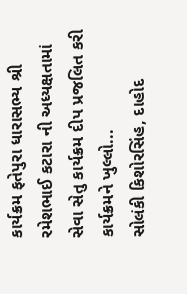કાર્યક્રમ ફતેપુરા ધારાસભ્ય શ્રી રમેશભાઈ કટારા ની અધ્યક્ષતામાં સેવા સેતુ કાર્યક્રમ દીપ પ્રજલિત કરી કાર્યક્રમને ખુલ્લો...
સોલંકી કિશોરસિંહ, દાહોદ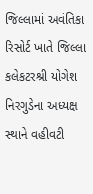જિલ્લામાં અવંતિકા રિસોર્ટ ખાતે જિલ્લા કલેકટરશ્રી યોગેશ નિરગુડેના અધ્યક્ષ સ્થાને વહીવટી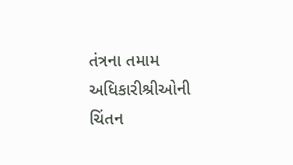તંત્રના તમામ અધિકારીશ્રીઓની ચિંતન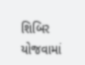શિબિર યોજવામાં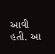આવી હતી. આ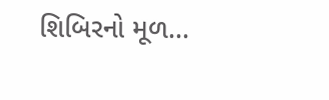શિબિરનો મૂળ...